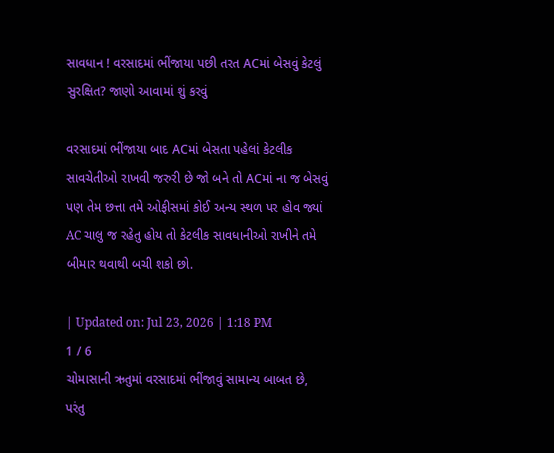સાવધાન ! વરસાદમાં ભીંજાયા પછી તરત ACમાં બેસવું કેટલું સુરક્ષિત? જાણો આવામાં શું કરવું

વરસાદમાં ભીંજાયા બાદ ACમાં બેસતા પહેલાં કેટલીક સાવચેતીઓ રાખવી જરુરી છે જો બને તો ACમાં ના જ બેસવું પણ તેમ છત્તા તમે ઓફીસમાં કોઈ અન્ય સ્થળ પર હોવ જ્યાં AC ચાલુ જ રહેતુ હોય તો કેટલીક સાવધાનીઓ રાખીને તમે બીમાર થવાથી બચી શકો છો.

| Updated on: Jul 23, 2026 | 1:18 PM
1 / 6
ચોમાસાની ઋતુમાં વરસાદમાં ભીંજાવું સામાન્ય બાબત છે, પરંતુ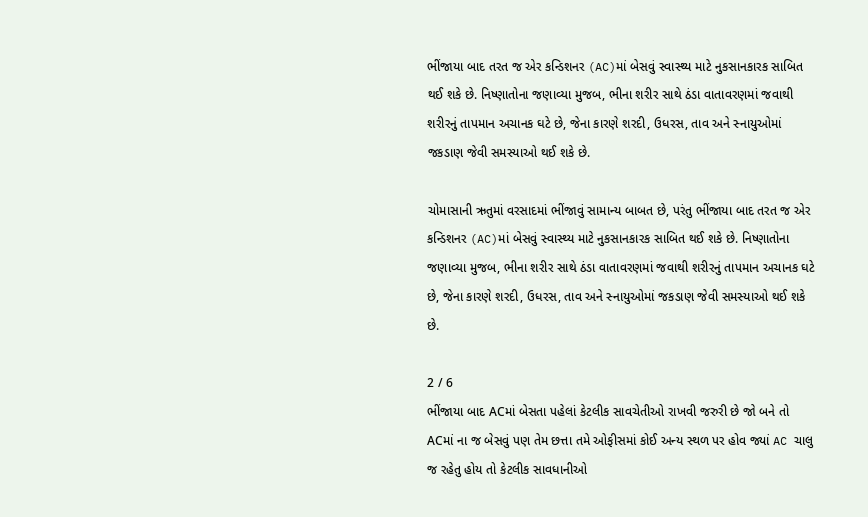ભીંજાયા બાદ તરત જ એર કન્ડિશનર (AC)માં બેસવું સ્વાસ્થ્ય માટે નુકસાનકારક સાબિત થઈ શકે છે. નિષ્ણાતોના જણાવ્યા મુજબ, ભીના શરીર સાથે ઠંડા વાતાવરણમાં જવાથી શરીરનું તાપમાન અચાનક ઘટે છે, જેના કારણે શરદી, ઉધરસ, તાવ અને સ્નાયુઓમાં જકડાણ જેવી સમસ્યાઓ થઈ શકે છે.

ચોમાસાની ઋતુમાં વરસાદમાં ભીંજાવું સામાન્ય બાબત છે, પરંતુ ભીંજાયા બાદ તરત જ એર કન્ડિશનર (AC)માં બેસવું સ્વાસ્થ્ય માટે નુકસાનકારક સાબિત થઈ શકે છે. નિષ્ણાતોના જણાવ્યા મુજબ, ભીના શરીર સાથે ઠંડા વાતાવરણમાં જવાથી શરીરનું તાપમાન અચાનક ઘટે છે, જેના કારણે શરદી, ઉધરસ, તાવ અને સ્નાયુઓમાં જકડાણ જેવી સમસ્યાઓ થઈ શકે છે.

2 / 6
ભીંજાયા બાદ ACમાં બેસતા પહેલાં કેટલીક સાવચેતીઓ રાખવી જરુરી છે જો બને તો ACમાં ના જ બેસવું પણ તેમ છત્તા તમે ઓફીસમાં કોઈ અન્ય સ્થળ પર હોવ જ્યાં AC ચાલુ જ રહેતુ હોય તો કેટલીક સાવધાનીઓ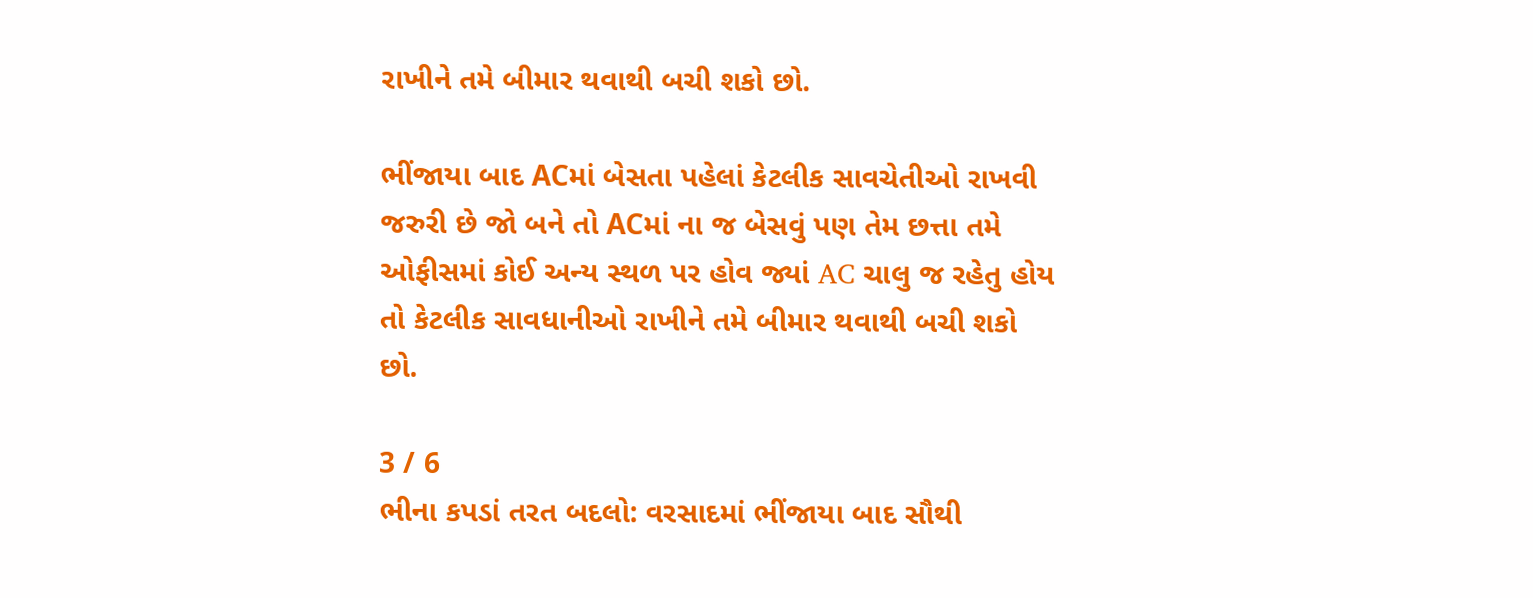રાખીને તમે બીમાર થવાથી બચી શકો છો.

ભીંજાયા બાદ ACમાં બેસતા પહેલાં કેટલીક સાવચેતીઓ રાખવી જરુરી છે જો બને તો ACમાં ના જ બેસવું પણ તેમ છત્તા તમે ઓફીસમાં કોઈ અન્ય સ્થળ પર હોવ જ્યાં AC ચાલુ જ રહેતુ હોય તો કેટલીક સાવધાનીઓ રાખીને તમે બીમાર થવાથી બચી શકો છો.

3 / 6
ભીના કપડાં તરત બદલો: વરસાદમાં ભીંજાયા બાદ સૌથી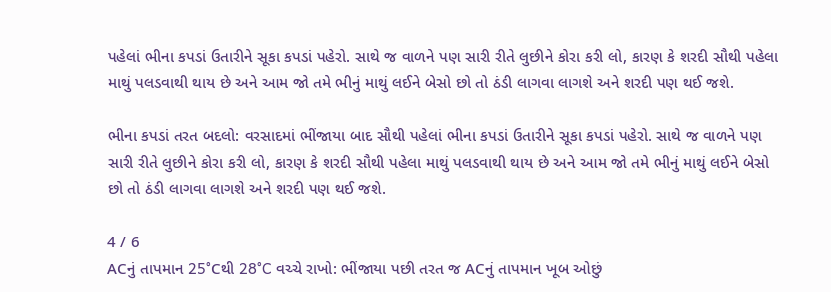પહેલાં ભીના કપડાં ઉતારીને સૂકા કપડાં પહેરો. સાથે જ વાળને પણ સારી રીતે લુછીને કોરા કરી લો, કારણ કે શરદી સૌથી પહેલા માથું પલડવાથી થાય છે અને આમ જો તમે ભીનું માથું લઈને બેસો છો તો ઠંડી લાગવા લાગશે અને શરદી પણ થઈ જશે.

ભીના કપડાં તરત બદલો: વરસાદમાં ભીંજાયા બાદ સૌથી પહેલાં ભીના કપડાં ઉતારીને સૂકા કપડાં પહેરો. સાથે જ વાળને પણ સારી રીતે લુછીને કોરા કરી લો, કારણ કે શરદી સૌથી પહેલા માથું પલડવાથી થાય છે અને આમ જો તમે ભીનું માથું લઈને બેસો છો તો ઠંડી લાગવા લાગશે અને શરદી પણ થઈ જશે.

4 / 6
ACનું તાપમાન 25°Cથી 28°C વચ્ચે રાખો: ભીંજાયા પછી તરત જ ACનું તાપમાન ખૂબ ઓછું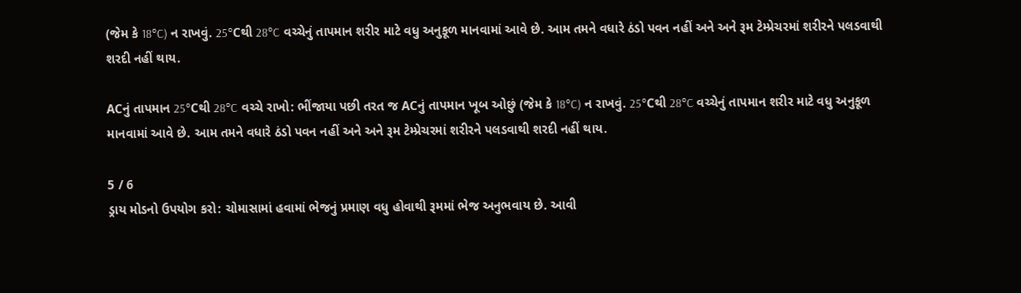(જેમ કે 18°C) ન રાખવું. 25°Cથી 28°C વચ્ચેનું તાપમાન શરીર માટે વધુ અનુકૂળ માનવામાં આવે છે. આમ તમને વધારે ઠંડો પવન નહીં અને અને રૂમ ટેમ્પ્રેચરમાં શરીરને પલડવાથી શરદી નહીં થાય.

ACનું તાપમાન 25°Cથી 28°C વચ્ચે રાખો: ભીંજાયા પછી તરત જ ACનું તાપમાન ખૂબ ઓછું (જેમ કે 18°C) ન રાખવું. 25°Cથી 28°C વચ્ચેનું તાપમાન શરીર માટે વધુ અનુકૂળ માનવામાં આવે છે. આમ તમને વધારે ઠંડો પવન નહીં અને અને રૂમ ટેમ્પ્રેચરમાં શરીરને પલડવાથી શરદી નહીં થાય.

5 / 6
ડ્રાય મોડનો ઉપયોગ કરો: ચોમાસામાં હવામાં ભેજનું પ્રમાણ વધુ હોવાથી રૂમમાં ભેજ અનુભવાય છે. આવી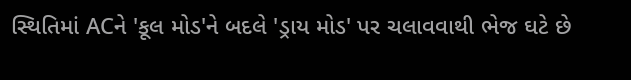સ્થિતિમાં ACને 'કૂલ મોડ'ને બદલે 'ડ્રાય મોડ' પર ચલાવવાથી ભેજ ઘટે છે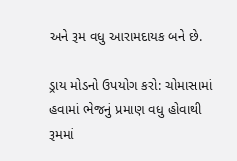અને રૂમ વધુ આરામદાયક બને છે.

ડ્રાય મોડનો ઉપયોગ કરો: ચોમાસામાં હવામાં ભેજનું પ્રમાણ વધુ હોવાથી રૂમમાં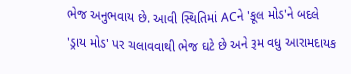ભેજ અનુભવાય છે. આવી સ્થિતિમાં ACને 'કૂલ મોડ'ને બદલે 'ડ્રાય મોડ' પર ચલાવવાથી ભેજ ઘટે છે અને રૂમ વધુ આરામદાયક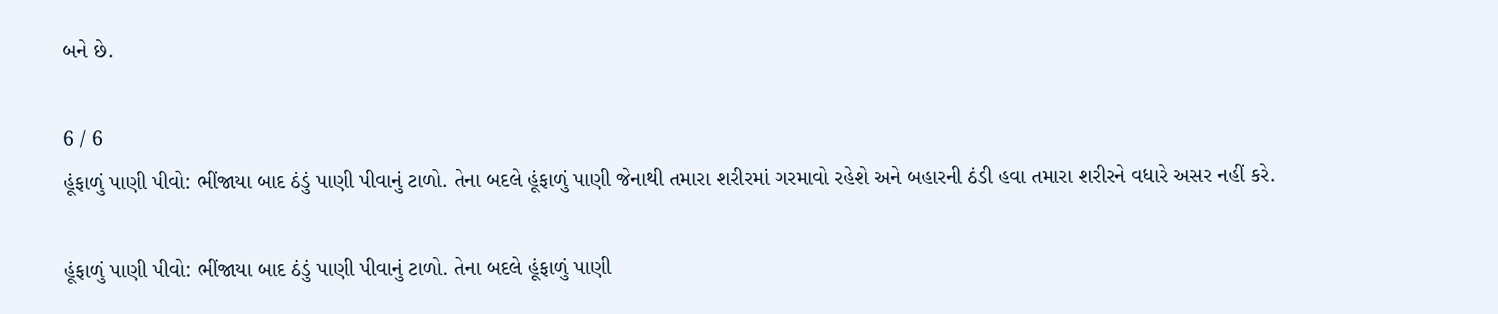બને છે.

6 / 6
હૂંફાળું પાણી પીવો: ભીંજાયા બાદ ઠંડું પાણી પીવાનું ટાળો. તેના બદલે હૂંફાળું પાણી જેનાથી તમારા શરીરમાં ગરમાવો રહેશે અને બહારની ઠંડી હવા તમારા શરીરને વધારે અસર નહીં કરે.

હૂંફાળું પાણી પીવો: ભીંજાયા બાદ ઠંડું પાણી પીવાનું ટાળો. તેના બદલે હૂંફાળું પાણી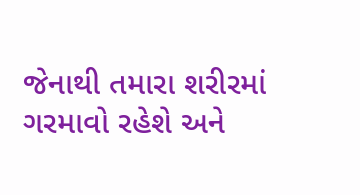જેનાથી તમારા શરીરમાં ગરમાવો રહેશે અને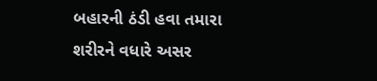બહારની ઠંડી હવા તમારા શરીરને વધારે અસર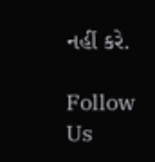નહીં કરે.

Follow Us